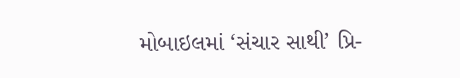મોબાઇલમાં ‘સંચાર સાથી’ પ્રિ-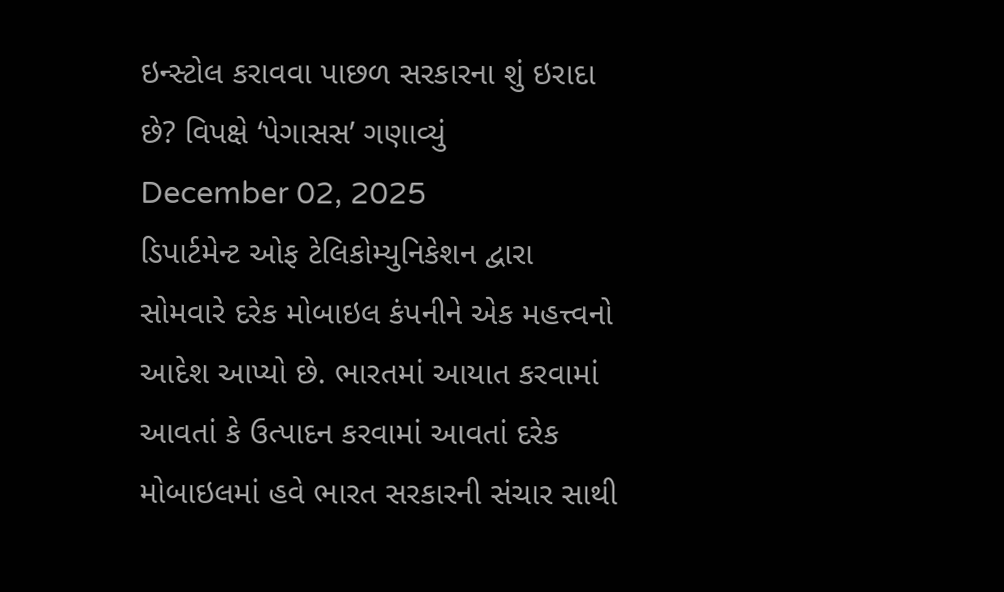ઇન્સ્ટોલ કરાવવા પાછળ સરકારના શું ઇરાદા છે? વિપક્ષે ‘પેગાસસ’ ગણાવ્યું
December 02, 2025
ડિપાર્ટમેન્ટ ઓફ ટેલિકોમ્યુનિકેશન દ્વારા સોમવારે દરેક મોબાઇલ કંપનીને એક મહત્ત્વનો આદેશ આપ્યો છે. ભારતમાં આયાત કરવામાં આવતાં કે ઉત્પાદન કરવામાં આવતાં દરેક મોબાઇલમાં હવે ભારત સરકારની સંચાર સાથી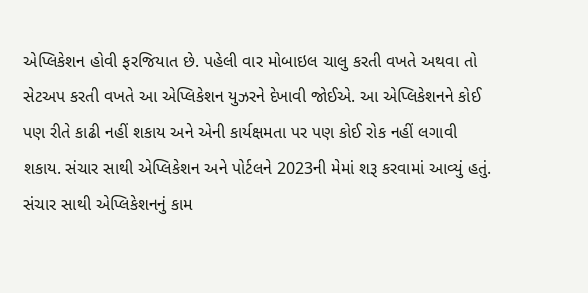એપ્લિકેશન હોવી ફરજિયાત છે. પહેલી વાર મોબાઇલ ચાલુ કરતી વખતે અથવા તો સેટઅપ કરતી વખતે આ એપ્લિકેશન યુઝરને દેખાવી જોઈએ. આ એપ્લિકેશનને કોઈ પણ રીતે કાઢી નહીં શકાય અને એની કાર્યક્ષમતા પર પણ કોઈ રોક નહીં લગાવી શકાય. સંચાર સાથી એપ્લિકેશન અને પોર્ટલને 2023ની મેમાં શરૂ કરવામાં આવ્યું હતું.
સંચાર સાથી એપ્લિકેશનનું કામ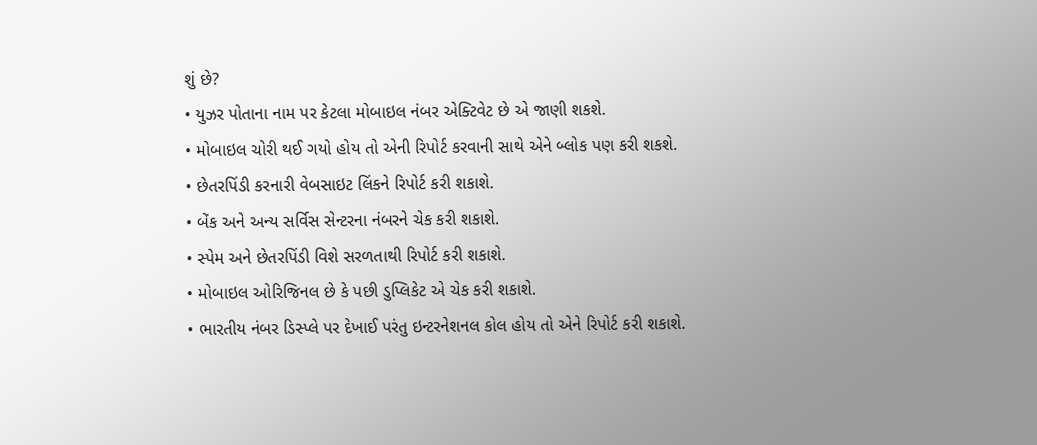શું છે?
• યુઝર પોતાના નામ પર કેટલા મોબાઇલ નંબર એક્ટિવેટ છે એ જાણી શકશે.
• મોબાઇલ ચોરી થઈ ગયો હોય તો એની રિપોર્ટ કરવાની સાથે એને બ્લોક પણ કરી શકશે.
• છેતરપિંડી કરનારી વેબસાઇટ લિંકને રિપોર્ટ કરી શકાશે.
• બેંક અને અન્ય સર્વિસ સેન્ટરના નંબરને ચેક કરી શકાશે.
• સ્પેમ અને છેતરપિંડી વિશે સરળતાથી રિપોર્ટ કરી શકાશે.
• મોબાઇલ ઓરિજિનલ છે કે પછી ડુપ્લિકેટ એ ચેક કરી શકાશે.
• ભારતીય નંબર ડિસ્પ્લે પર દેખાઈ પરંતુ ઇન્ટરનેશનલ કોલ હોય તો એને રિપોર્ટ કરી શકાશે.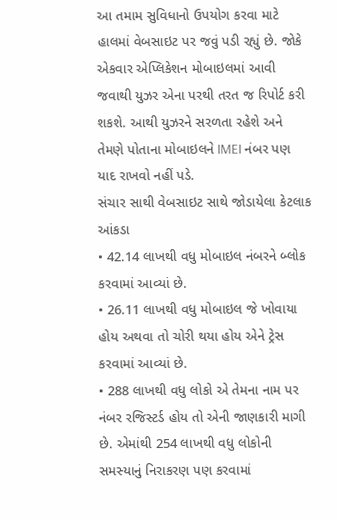આ તમામ સુવિધાનો ઉપયોગ કરવા માટે હાલમાં વેબસાઇટ પર જવું પડી રહ્યું છે. જોકે એકવાર એપ્લિકેશન મોબાઇલમાં આવી જવાથી યુઝર એના પરથી તરત જ રિપોર્ટ કરી શકશે. આથી યુઝરને સરળતા રહેશે અને તેમણે પોતાના મોબાઇલને IMEI નંબર પણ યાદ રાખવો નહીં પડે.
સંચાર સાથી વેબસાઇટ સાથે જોડાયેલા કેટલાક આંકડા
• 42.14 લાખથી વધુ મોબાઇલ નંબરને બ્લોક કરવામાં આવ્યાં છે.
• 26.11 લાખથી વધુ મોબાઇલ જે ખોવાયા હોય અથવા તો ચોરી થયા હોય એને ટ્રેસ કરવામાં આવ્યાં છે.
• 288 લાખથી વધુ લોકો એ તેમના નામ પર નંબર રજિસ્ટર્ડ હોય તો એની જાણકારી માગી છે. એમાંથી 254 લાખથી વધુ લોકોની સમસ્યાનું નિરાકરણ પણ કરવામાં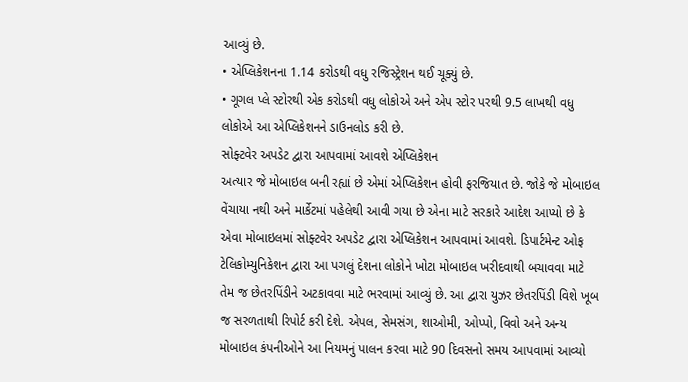આવ્યું છે.
• એપ્લિકેશનના 1.14 કરોડથી વધુ રજિસ્ટ્રેશન થઈ ચૂક્યું છે.
• ગૂગલ પ્લે સ્ટોરથી એક કરોડથી વધુ લોકોએ અને એપ સ્ટોર પરથી 9.5 લાખથી વધુ લોકોએ આ એપ્લિકેશનને ડાઉનલોડ કરી છે.
સોફ્ટવેર અપડેટ દ્વારા આપવામાં આવશે એપ્લિકેશન
અત્યાર જે મોબાઇલ બની રહ્યાં છે એમાં એપ્લિકેશન હોવી ફરજિયાત છે. જોકે જે મોબાઇલ વેંચાયા નથી અને માર્કેટમાં પહેલેથી આવી ગયા છે એના માટે સરકારે આદેશ આપ્યો છે કે એવા મોબાઇલમાં સોફ્ટવેર અપડેટ દ્વારા એપ્લિકેશન આપવામાં આવશે. ડિપાર્ટમેન્ટ ઓફ ટેલિકોમ્યુનિકેશન દ્વારા આ પગલું દેશના લોકોને ખોટા મોબાઇલ ખરીદવાથી બચાવવા માટે તેમ જ છેતરપિંડીને અટકાવવા માટે ભરવામાં આવ્યું છે. આ દ્વારા યુઝર છેતરપિંડી વિશે ખૂબ જ સરળતાથી રિપોર્ટ કરી દેશે. એપલ, સેમસંગ, શાઓમી, ઓપ્પો, વિવો અને અન્ય મોબાઇલ કંપનીઓને આ નિયમનું પાલન કરવા માટે 90 દિવસનો સમય આપવામાં આવ્યો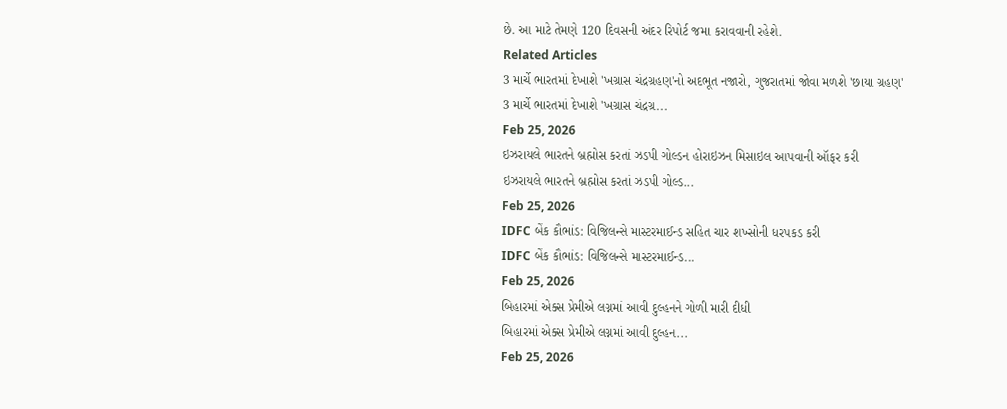છે. આ માટે તેમણે 120 દિવસની અંદર રિપોર્ટ જમા કરાવવાની રહેશે.
Related Articles
3 માર્ચે ભારતમાં દેખાશે 'ખગ્રાસ ચંદ્રગ્રહણ'નો અદભૂત નજારો, ગુજરાતમાં જોવા મળશે 'છાયા ગ્રહણ'
3 માર્ચે ભારતમાં દેખાશે 'ખગ્રાસ ચંદ્રગ્ર...
Feb 25, 2026
ઇઝરાયલે ભારતને બ્રહ્મોસ કરતાં ઝડપી ગોલ્ડન હોરાઇઝન મિસાઇલ આપવાની ઑફર કરી
ઇઝરાયલે ભારતને બ્રહ્મોસ કરતાં ઝડપી ગોલ્ડ...
Feb 25, 2026
IDFC બેંક કૌભાંડ: વિજિલન્સે માસ્ટરમાઈન્ડ સહિત ચાર શખ્સોની ધરપકડ કરી
IDFC બેંક કૌભાંડ: વિજિલન્સે માસ્ટરમાઈન્ડ...
Feb 25, 2026
બિહારમાં એક્સ પ્રેમીએ લગ્નમાં આવી દુલ્હનને ગોળી મારી દીધી
બિહારમાં એક્સ પ્રેમીએ લગ્નમાં આવી દુલ્હન...
Feb 25, 2026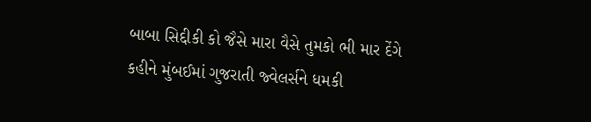બાબા સિદ્દીકી કો જૈસે મારા વૈસે તુમકો ભી માર દેંગે કહીને મુંબઈમાં ગુજરાતી જ્વેલર્સને ધમકી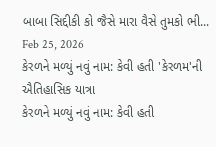બાબા સિદ્દીકી કો જૈસે મારા વૈસે તુમકો ભી...
Feb 25, 2026
કેરળને મળ્યું નવું નામ: કેવી હતી 'કેરળમ'ની ઐતિહાસિક યાત્રા
કેરળને મળ્યું નવું નામ: કેવી હતી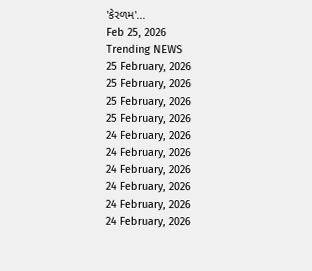'કેરળમ'...
Feb 25, 2026
Trending NEWS
25 February, 2026
25 February, 2026
25 February, 2026
25 February, 2026
24 February, 2026
24 February, 2026
24 February, 2026
24 February, 2026
24 February, 2026
24 February, 2026